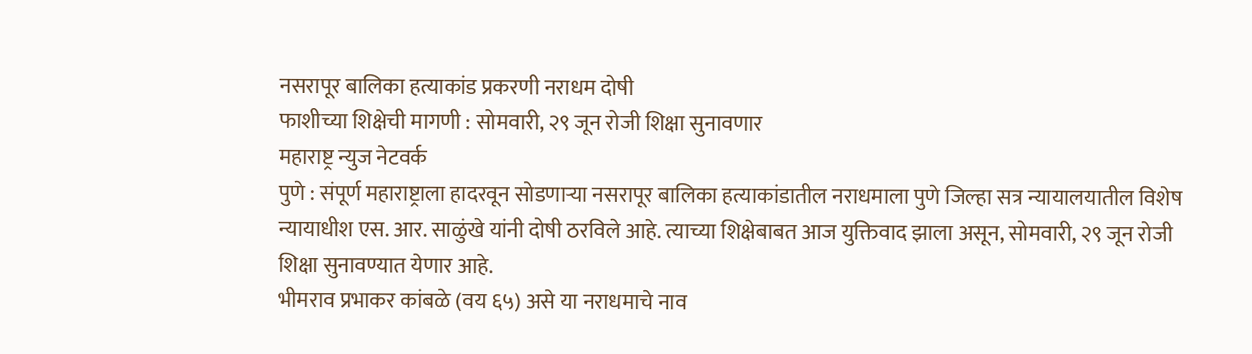नसरापूर बालिका हत्याकांड प्रकरणी नराधम दोषी
फाशीच्या शिक्षेची मागणी : सोमवारी, २९ जून रोजी शिक्षा सुनावणार
महाराष्ट्र न्युज नेटवर्क
पुणे : संपूर्ण महाराष्ट्राला हादरवून सोडणाऱ्या नसरापूर बालिका हत्याकांडातील नराधमाला पुणे जिल्हा सत्र न्यायालयातील विशेष न्यायाधीश एस. आर. साळुंखे यांनी दोषी ठरविले आहे. त्याच्या शिक्षेबाबत आज युक्तिवाद झाला असून, सोमवारी, २९ जून रोजी शिक्षा सुनावण्यात येणार आहे.
भीमराव प्रभाकर कांबळे (वय ६५) असे या नराधमाचे नाव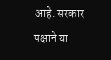आहे. सरकार पक्षाने या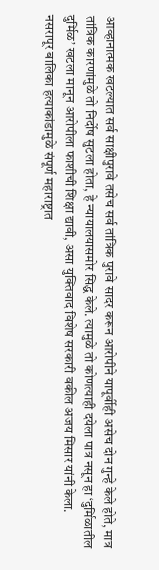आव्हानात्मक खटल्यात सर्व साक्षीपुरावे तसेच सर्व तांत्रिक पुरावे सादर करून आरोपीने यापूर्वीही असेच दोन गुन्हे केले होते, मात्र तांत्रिक कारणांमुळे तो निर्दोष सुटला होता, हे न्यायालयासमोर सिद्ध केले. त्यामुळे तो कोणत्याही दयेला पात्र नसून हा ‘दुर्मिळातील दुर्मिळ’ खटला मानून आरोपीला फाशीची शिक्षा द्यावी, असा युक्तिवाद विशेष सरकारी वकील अजय मिसार यांनी केला.
नसरापूर बालिका हत्याकांडामुळे संपूर्ण महाराष्ट्रात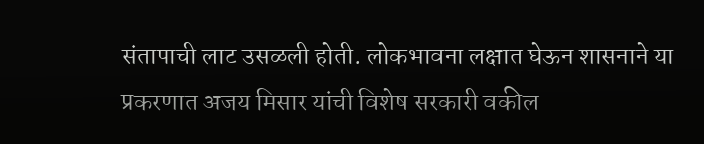संतापाची लाट उसळली होती. लोकभावना लक्षात घेऊन शासनाने या प्रकरणात अजय मिसार यांची विशेष सरकारी वकील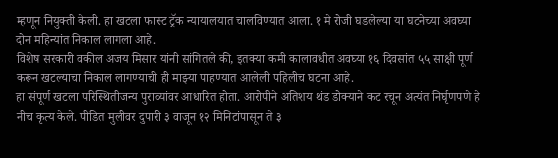म्हणून नियुक्ती केली. हा खटला फास्ट ट्रॅक न्यायालयात चालविण्यात आला. १ मे रोजी घडलेल्या या घटनेच्या अवघ्या दोन महिन्यांत निकाल लागला आहे.
विशेष सरकारी वकील अजय मिसार यांनी सांगितले की, इतक्या कमी कालावधीत अवघ्या १६ दिवसांत ५५ साक्षी पूर्ण करून खटल्याचा निकाल लागण्याची ही माझ्या पाहण्यात आलेली पहिलीच घटना आहे.
हा संपूर्ण खटला परिस्थितीजन्य पुराव्यांवर आधारित होता. आरोपीने अतिशय थंड डोक्याने कट रचून अत्यंत निर्घृणपणे हे नीच कृत्य केले. पीडित मुलीवर दुपारी ३ वाजून १२ मिनिटांपासून ते ३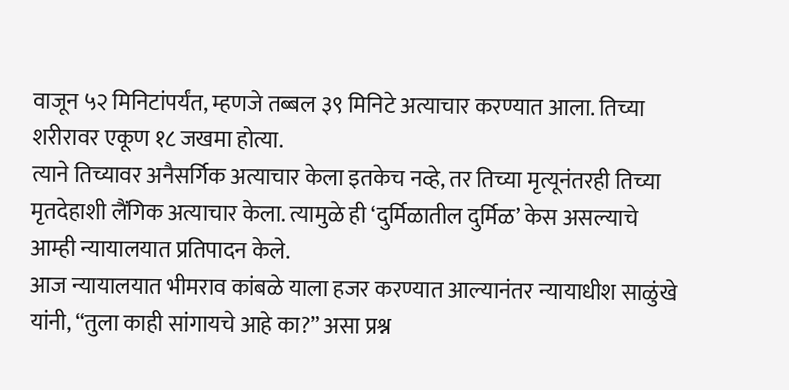वाजून ५२ मिनिटांपर्यंत, म्हणजे तब्बल ३९ मिनिटे अत्याचार करण्यात आला. तिच्या शरीरावर एकूण १८ जखमा होत्या.
त्याने तिच्यावर अनैसर्गिक अत्याचार केला इतकेच नव्हे, तर तिच्या मृत्यूनंतरही तिच्या मृतदेहाशी लैंगिक अत्याचार केला. त्यामुळे ही ‘दुर्मिळातील दुर्मिळ’ केस असल्याचे आम्ही न्यायालयात प्रतिपादन केले.
आज न्यायालयात भीमराव कांबळे याला हजर करण्यात आल्यानंतर न्यायाधीश साळुंखे यांनी, “तुला काही सांगायचे आहे का?” असा प्रश्न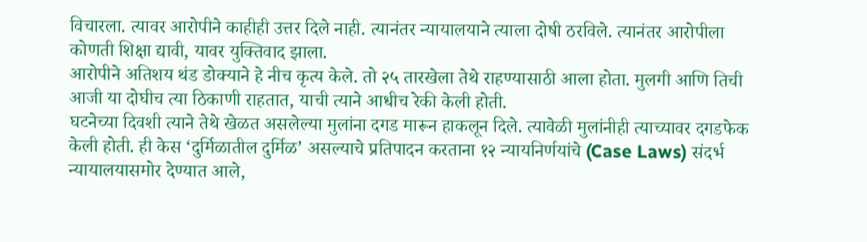विचारला. त्यावर आरोपीने काहीही उत्तर दिले नाही. त्यानंतर न्यायालयाने त्याला दोषी ठरविले. त्यानंतर आरोपीला कोणती शिक्षा द्यावी, यावर युक्तिवाद झाला.
आरोपीने अतिशय थंड डोक्याने हे नीच कृत्य केले. तो २५ तारखेला तेथे राहण्यासाठी आला होता. मुलगी आणि तिची आजी या दोघीच त्या ठिकाणी राहतात, याची त्याने आधीच रेकी केली होती.
घटनेच्या दिवशी त्याने तेथे खेळत असलेल्या मुलांना दगड मारून हाकलून दिले. त्यावेळी मुलांनीही त्याच्यावर दगडफेक केली होती. ही केस ‘दुर्मिळातील दुर्मिळ’ असल्याचे प्रतिपादन करताना १२ न्यायनिर्णयांचे (Case Laws) संदर्भ न्यायालयासमोर देण्यात आले,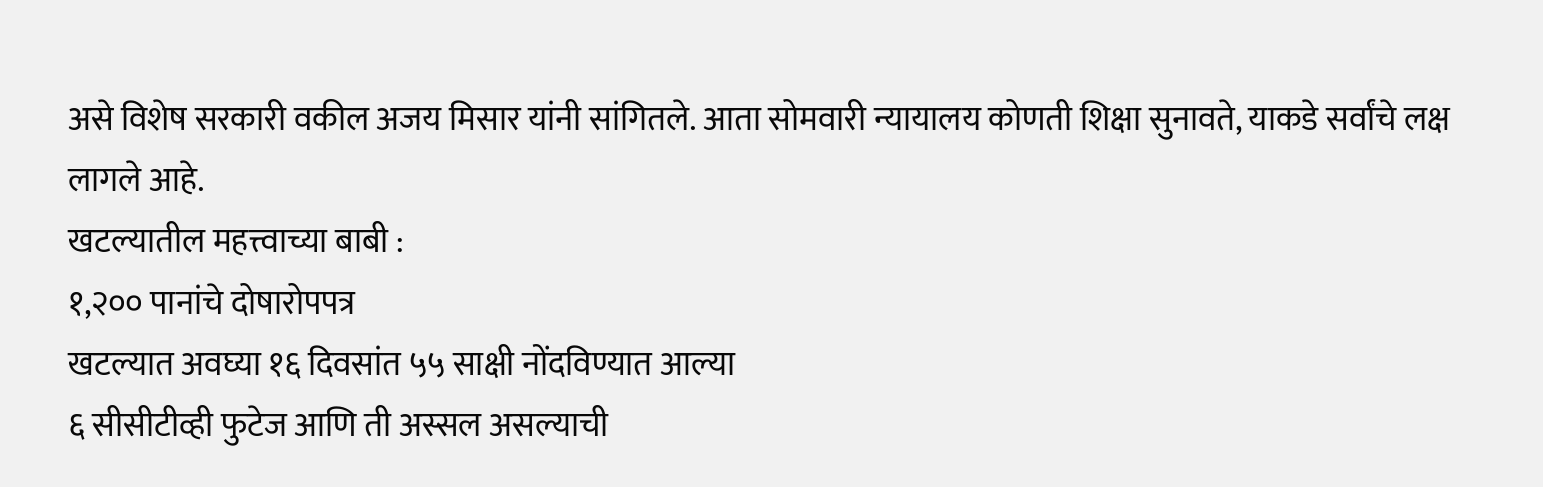असे विशेष सरकारी वकील अजय मिसार यांनी सांगितले. आता सोमवारी न्यायालय कोणती शिक्षा सुनावते, याकडे सर्वांचे लक्ष लागले आहे.
खटल्यातील महत्त्वाच्या बाबी :
१,२०० पानांचे दोषारोपपत्र
खटल्यात अवघ्या १६ दिवसांत ५५ साक्षी नोंदविण्यात आल्या
६ सीसीटीव्ही फुटेज आणि ती अस्सल असल्याची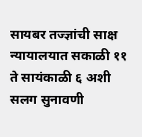सायबर तज्ज्ञांची साक्ष
न्यायालयात सकाळी ११ ते सायंकाळी ६ अशी सलग सुनावणी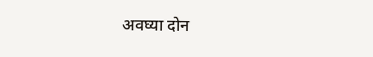अवघ्या दोन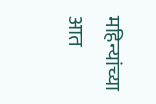महिन्यांच्या आत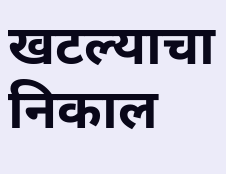खटल्याचा निकाल